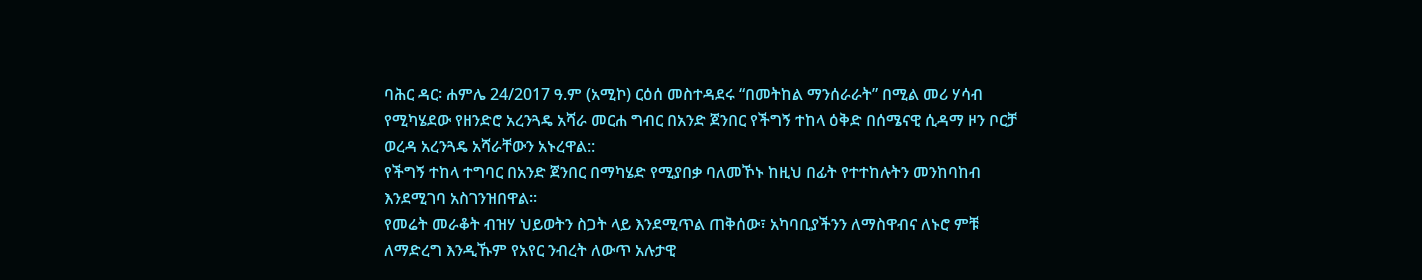ባሕር ዳር፡ ሐምሌ 24/2017 ዓ.ም (አሚኮ) ርዕሰ መስተዳደሩ “በመትከል ማንሰራራት” በሚል መሪ ሃሳብ የሚካሄደው የዘንድሮ አረንጓዴ አሻራ መርሐ ግብር በአንድ ጀንበር የችግኝ ተከላ ዕቅድ በሰሜናዊ ሲዳማ ዞን ቦርቻ ወረዳ አረንጓዴ አሻራቸውን አኑረዋል::
የችግኝ ተከላ ተግባር በአንድ ጀንበር በማካሄድ የሚያበቃ ባለመኾኑ ከዚህ በፊት የተተከሉትን መንከባከብ እንደሚገባ አስገንዝበዋል፡፡
የመሬት መራቆት ብዝሃ ህይወትን ስጋት ላይ እንደሚጥል ጠቅሰው፣ አካባቢያችንን ለማስዋብና ለኑሮ ምቹ ለማድረግ እንዲኹም የአየር ንብረት ለውጥ አሉታዊ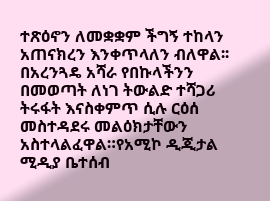ተጽዕኖን ለመቋቋም ችግኝ ተከላን አጠናክረን እንቀጥላለን ብለዋል፡፡
በአረንጓዴ አሻራ የበኩላችንን በመወጣት ለነገ ትውልድ ተሻጋሪ ትሩፋት እናስቀምጥ ሲሉ ርዕሰ መስተዳደሩ መልዕክታቸውን አስተላልፈዋል።የአሚኮ ዲጂታል ሚዲያ ቤተሰብ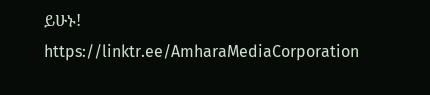ይሁኑ!
https://linktr.ee/AmharaMediaCorporation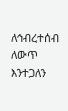ለኅብረተሰብ ለውጥ እንተጋለን